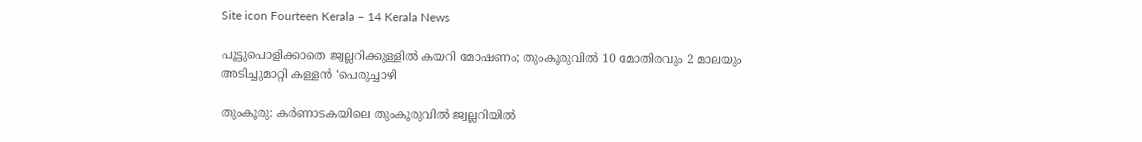Site icon Fourteen Kerala – 14 Kerala News

പൂട്ടുപൊളിക്കാതെ ജ്വല്ലറിക്കുള്ളിൽ കയറി മോഷണം; തുംകൂരുവിൽ 10 മോതിരവും 2 മാലയും അടിച്ചുമാറ്റി കള്ളൻ ‘പെരുച്ചാഴി

തുംകൂരു: കർണാടകയിലെ തുംകൂരുവിൽ ജ്വല്ലറിയിൽ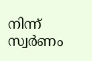നിന്ന് സ്വർണം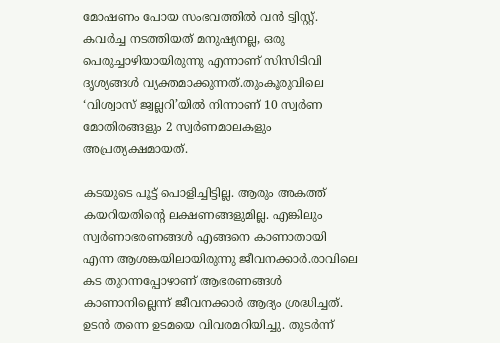മോഷണം പോയ സംഭവത്തിൽ വൻ ട്വിസ്റ്റ്. കവർച്ച നടത്തിയത് മനുഷ്യനല്ല, ഒരു പെരുച്ചാഴിയായിരുന്നു എന്നാണ് സിസിടിവി ദൃശ്യങ്ങൾ വ്യക്തമാക്കുന്നത്.തുംകൂരുവിലെ ‘വിശ്വാസ് ജ്വല്ലറി’യിൽ നിന്നാണ് 10 സ്വർണ മോതിരങ്ങളും 2 സ്വർണമാലകളും അപ്രത്യക്ഷമായത്.

കടയുടെ പൂട്ട് പൊളിച്ചിട്ടില്ല. ആരും അകത്ത് കയറിയതിന്റെ ലക്ഷണങ്ങളുമില്ല. എങ്കിലും സ്വർണാഭരണങ്ങൾ എങ്ങനെ കാണാതായി എന്ന ആശങ്കയിലായിരുന്നു ജീവനക്കാർ.രാവിലെ കട തുറന്നപ്പോഴാണ് ആഭരണങ്ങൾ കാണാനില്ലെന്ന് ജീവനക്കാർ ആദ്യം ശ്രദ്ധിച്ചത്. ഉടൻ തന്നെ ഉടമയെ വിവരമറിയിച്ചു. തുടർന്ന്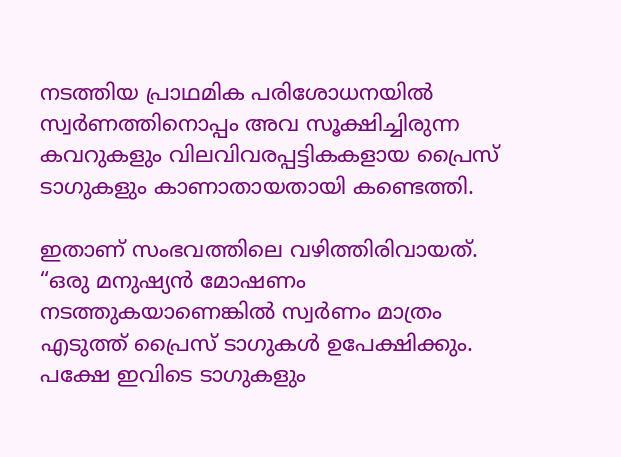നടത്തിയ പ്രാഥമിക പരിശോധനയിൽ സ്വർണത്തിനൊപ്പം അവ സൂക്ഷിച്ചിരുന്ന കവറുകളും വിലവിവരപ്പട്ടികകളായ പ്രൈസ് ടാഗുകളും കാണാതായതായി കണ്ടെത്തി.

ഇതാണ് സംഭവത്തിലെ വഴിത്തിരിവായത്. “ഒരു മനുഷ്യൻ മോഷണം നടത്തുകയാണെങ്കിൽ സ്വർണം മാത്രം എടുത്ത് പ്രൈസ് ടാഗുകൾ ഉപേക്ഷിക്കും. പക്ഷേ ഇവിടെ ടാഗുകളും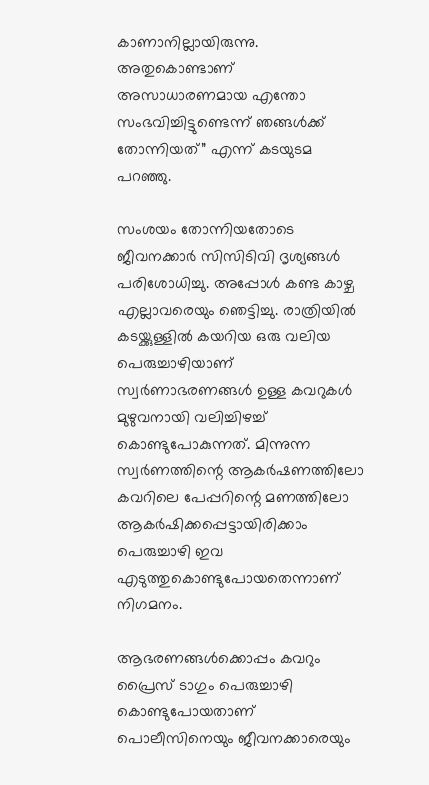കാണാനില്ലായിരുന്നു. അതുകൊണ്ടാണ് അസാധാരണമായ എന്തോ സംഭവിച്ചിട്ടുണ്ടെന്ന് ഞങ്ങൾക്ക് തോന്നിയത്” എന്ന് കടയുടമ പറഞ്ഞു.

സംശയം തോന്നിയതോടെ ജീവനക്കാർ സിസിടിവി ദൃശ്യങ്ങൾ പരിശോധിച്ചു. അപ്പോൾ കണ്ട കാഴ്ച എല്ലാവരെയും ഞെട്ടിച്ചു. രാത്രിയിൽ കടയ്ക്കുള്ളിൽ കയറിയ ഒരു വലിയ പെരുച്ചാഴിയാണ് സ്വർണാഭരണങ്ങൾ ഉള്ള കവറുകൾ മുഴുവനായി വലിച്ചിഴച്ച് കൊണ്ടുപോകുന്നത്. മിന്നുന്ന സ്വർണത്തിന്റെ ആകർഷണത്തിലോ കവറിലെ പേപ്പറിന്റെ മണത്തിലോ ആകർഷിക്കപ്പെട്ടായിരിക്കാം പെരുച്ചാഴി ഇവ എടുത്തുകൊണ്ടുപോയതെന്നാണ് നിഗമനം.

ആഭരണങ്ങൾക്കൊപ്പം കവറും പ്രൈസ് ടാഗും പെരുച്ചാഴി കൊണ്ടുപോയതാണ് പൊലീസിനെയും ജീവനക്കാരെയും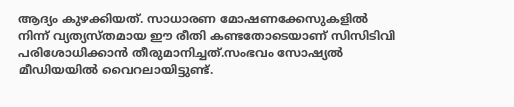ആദ്യം കുഴക്കിയത്. സാധാരണ മോഷണക്കേസുകളിൽ നിന്ന് വ്യത്യസ്തമായ ഈ രീതി കണ്ടതോടെയാണ് സിസിടിവി പരിശോധിക്കാൻ തീരുമാനിച്ചത്.സംഭവം സോഷ്യൽ മീഡിയയിൽ വൈറലായിട്ടുണ്ട്.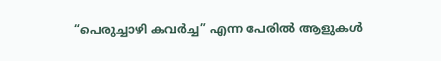“പെരുച്ചാഴി കവർച്ച” എന്ന പേരിൽ ആളുകൾ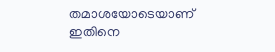തമാശയോടെയാണ് ഇതിനെ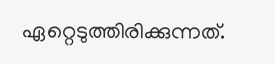ഏറ്റെടുത്തിരിക്കുന്നത്.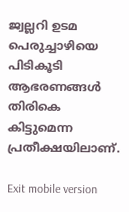ജ്വല്ലറി ഉടമ പെരുച്ചാഴിയെ പിടികൂടി ആഭരണങ്ങൾ തിരികെ കിട്ടുമെന്ന പ്രതീക്ഷയിലാണ്.

Exit mobile version